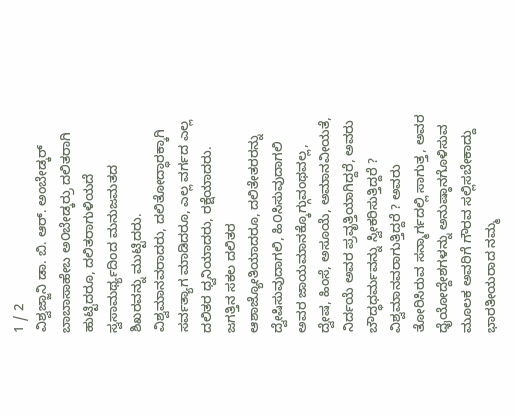1 / 2
ವಿಶ್ವಜ್ಜಾನಿ ಡಾ. ಬಿ. ಆರ್. ಅಂಬೇಡ್ಕರ್
ಬಾಬಾಸಾಹೇಬ ಅ೦ಬೇಡ್ಕರ್ರು ದಲಿತರಾಗಿ ಹುಟ್ಟಿದರೂ, ದಲಿತರಾಗುಳಿಯದೆ ಸ್ವಸಾಮರ್ಥ್ಯದಿಂದ ಮನುಜಮತದ ಶಿಖರವನ್ನು ಮುಟ್ಟಿದರು. ವಿಶ್ವಮಾನವರಾದರು, ದಲಿತೋದ್ಧಾರಕ್ಕಾಗಿ ಸರ್ವತ್ಯಾಗ ಮಾಡಿದರೂ, ಎಲ್ಲ ವರ್ಗದ ಎಲ್ಲ ದಲಿತರ ಧ್ವನಿಯಾದರು, ರಕ್ಷೆಯಾದರು. ಜಗತ್ತಿನ ಸಕಲ ದಲಿತರ ಆಶಾಜ್ಯೋತಿಯಾದರೂ, ದಲಿತೇತರರನ್ನು ದ್ವೇಷಿಸುವುದಾಗಲಿ, ಹಿ೦ಸಿಸುವುದಾಗಲಿ ಅವರ ಜಾಯಮಾನಕ್ಕೊಗ್ಗುವಂಥವಲ್ಲ, ದ್ವೇಷ, ಹಿಂಸೆ, ಅಸೂಯೆ, ಅಮಾನವೀಯತೆ, ನಿರ್ದಯೆ ಅವರ ಪ್ರವೃತ್ತಿಯಾಗಿದ್ದರೆ, ಅವರು ಬೌದ್ಧಧರ್ಮವನ್ನು ಸ್ವೀಕರಿಸುತ್ತಿದ್ದರೆ ? ವಿಶ್ವಮಾನವರಾಗುತ್ತಿದ್ದರೆ ? ಅವರು ತೋರಿಸಿರುವ ಸನ್ಮಾರ್ಗದಲ್ಲಿ ಸಾಗುತ್ತ, ಅವರ ಧೈಯೋದ್ದೇಶಗಳನ್ನು ಅನುಷ್ಠಾನಗೊಳಿಸುವ ಮೂಲಕ ಅವರಿಗೆ ಗೌರವ ಸಲ್ಲಿಸಬೇಕಾದ್ದು ಭಾರತೀಯರಾದ ನಮ್ಮ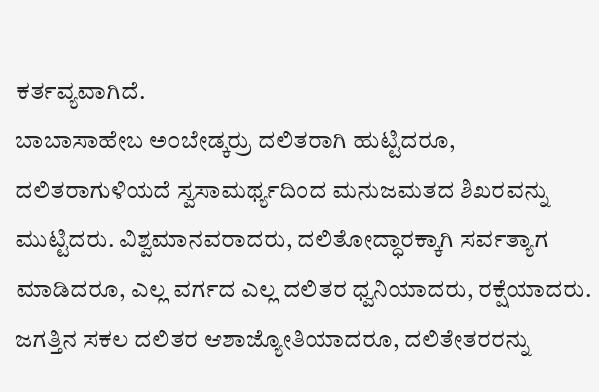ಕರ್ತವ್ಯವಾಗಿದೆ.
ಬಾಬಾಸಾಹೇಬ ಅ೦ಬೇಡ್ಕರ್ರು ದಲಿತರಾಗಿ ಹುಟ್ಟಿದರೂ, ದಲಿತರಾಗುಳಿಯದೆ ಸ್ವಸಾಮರ್ಥ್ಯದಿಂದ ಮನುಜಮತದ ಶಿಖರವನ್ನು ಮುಟ್ಟಿದರು. ವಿಶ್ವಮಾನವರಾದರು, ದಲಿತೋದ್ಧಾರಕ್ಕಾಗಿ ಸರ್ವತ್ಯಾಗ ಮಾಡಿದರೂ, ಎಲ್ಲ ವರ್ಗದ ಎಲ್ಲ ದಲಿತರ ಧ್ವನಿಯಾದರು, ರಕ್ಷೆಯಾದರು. ಜಗತ್ತಿನ ಸಕಲ ದಲಿತರ ಆಶಾಜ್ಯೋತಿಯಾದರೂ, ದಲಿತೇತರರನ್ನು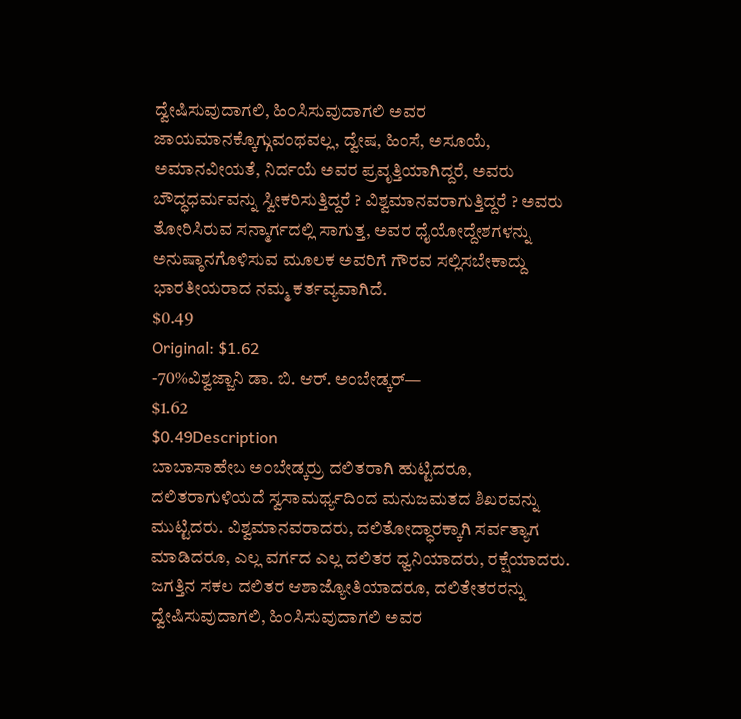ದ್ವೇಷಿಸುವುದಾಗಲಿ, ಹಿ೦ಸಿಸುವುದಾಗಲಿ ಅವರ ಜಾಯಮಾನಕ್ಕೊಗ್ಗುವಂಥವಲ್ಲ, ದ್ವೇಷ, ಹಿಂಸೆ, ಅಸೂಯೆ, ಅಮಾನವೀಯತೆ, ನಿರ್ದಯೆ ಅವರ ಪ್ರವೃತ್ತಿಯಾಗಿದ್ದರೆ, ಅವರು ಬೌದ್ಧಧರ್ಮವನ್ನು ಸ್ವೀಕರಿಸುತ್ತಿದ್ದರೆ ? ವಿಶ್ವಮಾನವರಾಗುತ್ತಿದ್ದರೆ ? ಅವರು ತೋರಿಸಿರುವ ಸನ್ಮಾರ್ಗದಲ್ಲಿ ಸಾಗುತ್ತ, ಅವರ ಧೈಯೋದ್ದೇಶಗಳನ್ನು ಅನುಷ್ಠಾನಗೊಳಿಸುವ ಮೂಲಕ ಅವರಿಗೆ ಗೌರವ ಸಲ್ಲಿಸಬೇಕಾದ್ದು ಭಾರತೀಯರಾದ ನಮ್ಮ ಕರ್ತವ್ಯವಾಗಿದೆ.
$0.49
Original: $1.62
-70%ವಿಶ್ವಜ್ಜಾನಿ ಡಾ. ಬಿ. ಆರ್. ಅಂಬೇಡ್ಕರ್—
$1.62
$0.49Description
ಬಾಬಾಸಾಹೇಬ ಅ೦ಬೇಡ್ಕರ್ರು ದಲಿತರಾಗಿ ಹುಟ್ಟಿದರೂ, ದಲಿತರಾಗುಳಿಯದೆ ಸ್ವಸಾಮರ್ಥ್ಯದಿಂದ ಮನುಜಮತದ ಶಿಖರವನ್ನು ಮುಟ್ಟಿದರು. ವಿಶ್ವಮಾನವರಾದರು, ದಲಿತೋದ್ಧಾರಕ್ಕಾಗಿ ಸರ್ವತ್ಯಾಗ ಮಾಡಿದರೂ, ಎಲ್ಲ ವರ್ಗದ ಎಲ್ಲ ದಲಿತರ ಧ್ವನಿಯಾದರು, ರಕ್ಷೆಯಾದರು. ಜಗತ್ತಿನ ಸಕಲ ದಲಿತರ ಆಶಾಜ್ಯೋತಿಯಾದರೂ, ದಲಿತೇತರರನ್ನು ದ್ವೇಷಿಸುವುದಾಗಲಿ, ಹಿ೦ಸಿಸುವುದಾಗಲಿ ಅವರ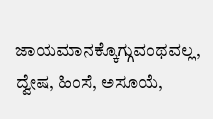ಜಾಯಮಾನಕ್ಕೊಗ್ಗುವಂಥವಲ್ಲ, ದ್ವೇಷ, ಹಿಂಸೆ, ಅಸೂಯೆ,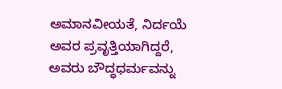ಅಮಾನವೀಯತೆ, ನಿರ್ದಯೆ ಅವರ ಪ್ರವೃತ್ತಿಯಾಗಿದ್ದರೆ, ಅವರು ಬೌದ್ಧಧರ್ಮವನ್ನು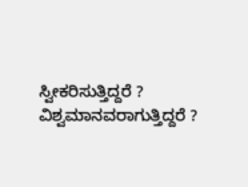ಸ್ವೀಕರಿಸುತ್ತಿದ್ದರೆ ? ವಿಶ್ವಮಾನವರಾಗುತ್ತಿದ್ದರೆ ?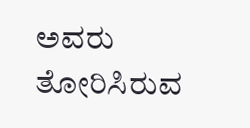ಅವರು ತೋರಿಸಿರುವ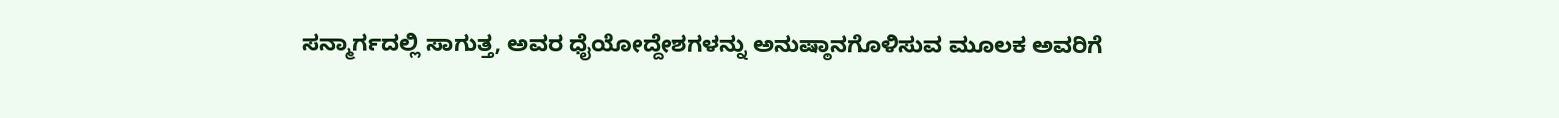ಸನ್ಮಾರ್ಗದಲ್ಲಿ ಸಾಗುತ್ತ, ಅವರ ಧೈಯೋದ್ದೇಶಗಳನ್ನು ಅನುಷ್ಠಾನಗೊಳಿಸುವ ಮೂಲಕ ಅವರಿಗೆ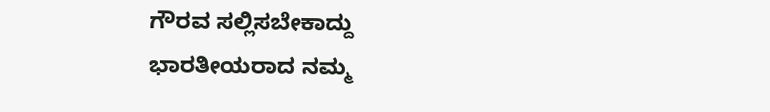ಗೌರವ ಸಲ್ಲಿಸಬೇಕಾದ್ದು ಭಾರತೀಯರಾದ ನಮ್ಮ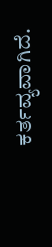ಕರ್ತವ್ಯವಾಗಿದೆ.